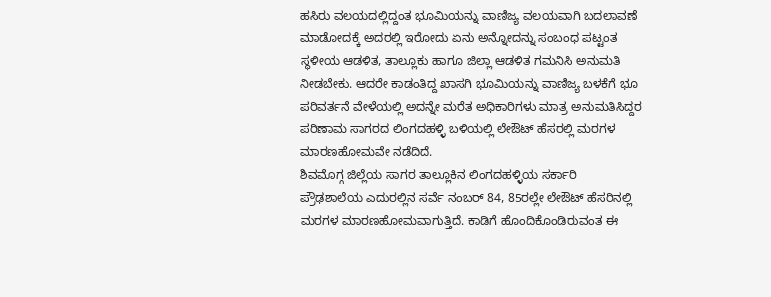ಹಸಿರು ವಲಯದಲ್ಲಿದ್ದಂತ ಭೂಮಿಯನ್ನು ವಾಣಿಜ್ಯ ವಲಯವಾಗಿ ಬದಲಾವಣೆ ಮಾಡೋದಕ್ಕೆ ಅದರಲ್ಲಿ ಇರೋದು ಏನು ಅನ್ನೋದನ್ನು ಸಂಬಂಧ ಪಟ್ಟಂತ ಸ್ಥಳೀಯ ಆಡಳಿತ, ತಾಲ್ಲೂಕು ಹಾಗೂ ಜಿಲ್ಲಾ ಆಡಳಿತ ಗಮನಿಸಿ ಅನುಮತಿ ನೀಡಬೇಕು. ಆದರೇ ಕಾಡಂತಿದ್ದ ಖಾಸಗಿ ಭೂಮಿಯನ್ನು ವಾಣಿಜ್ಯ ಬಳಕೆಗೆ ಭೂ ಪರಿವರ್ತನೆ ವೇಳೆಯಲ್ಲಿ ಅದನ್ನೇ ಮರೆತ ಅಧಿಕಾರಿಗಳು ಮಾತ್ರ ಅನುಮತಿಸಿದ್ದರ ಪರಿಣಾಮ ಸಾಗರದ ಲಿಂಗದಹಳ್ಳಿ ಬಳಿಯಲ್ಲಿ ಲೇಔಟ್ ಹೆಸರಲ್ಲಿ ಮರಗಳ ಮಾರಣಹೋಮವೇ ನಡೆದಿದೆ.
ಶಿವಮೊಗ್ಗ ಜಿಲ್ಲೆಯ ಸಾಗರ ತಾಲ್ಲೂಕಿನ ಲಿಂಗದಹಳ್ಳಿಯ ಸರ್ಕಾರಿ ಪ್ರೌಢಶಾಲೆಯ ಎದುರಲ್ಲಿನ ಸರ್ವೆ ನಂಬರ್ 84, 85ರಲ್ಲೇ ಲೇಔಟ್ ಹೆಸರಿನಲ್ಲಿ ಮರಗಳ ಮಾರಣಹೋಮವಾಗುತ್ತಿದೆ. ಕಾಡಿಗೆ ಹೊಂದಿಕೊಂಡಿರುವಂತ ಈ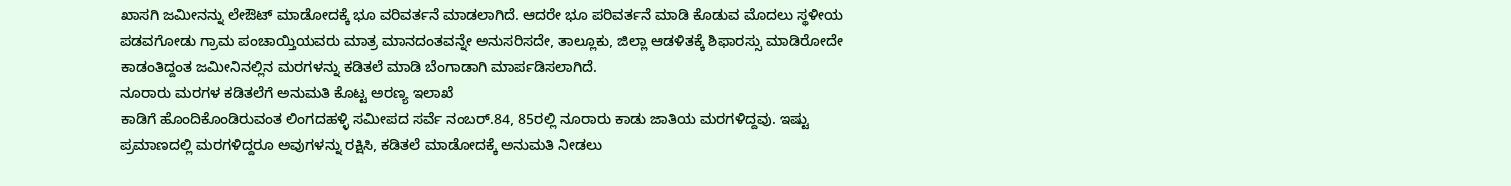ಖಾಸಗಿ ಜಮೀನನ್ನು ಲೇಔಟ್ ಮಾಡೋದಕ್ಕೆ ಭೂ ವರಿವರ್ತನೆ ಮಾಡಲಾಗಿದೆ. ಆದರೇ ಭೂ ಪರಿವರ್ತನೆ ಮಾಡಿ ಕೊಡುವ ಮೊದಲು ಸ್ಥಳೀಯ ಪಡವಗೋಡು ಗ್ರಾಮ ಪಂಚಾಯ್ತಿಯವರು ಮಾತ್ರ ಮಾನದಂತವನ್ನೇ ಅನುಸರಿಸದೇ, ತಾಲ್ಲೂಕು, ಜಿಲ್ಲಾ ಆಡಳಿತಕ್ಕೆ ಶಿಫಾರಸ್ಸು ಮಾಡಿರೋದೇ ಕಾಡಂತಿದ್ದಂತ ಜಮೀನಿನಲ್ಲಿನ ಮರಗಳನ್ನು ಕಡಿತಲೆ ಮಾಡಿ ಬೆಂಗಾಡಾಗಿ ಮಾರ್ಪಡಿಸಲಾಗಿದೆ.
ನೂರಾರು ಮರಗಳ ಕಡಿತಲೆಗೆ ಅನುಮತಿ ಕೊಟ್ಟ ಅರಣ್ಯ ಇಲಾಖೆ
ಕಾಡಿಗೆ ಹೊಂದಿಕೊಂಡಿರುವಂತ ಲಿಂಗದಹಳ್ಳಿ ಸಮೀಪದ ಸರ್ವೆ ನಂಬರ್.84, 85ರಲ್ಲಿ ನೂರಾರು ಕಾಡು ಜಾತಿಯ ಮರಗಳಿದ್ದವು. ಇಷ್ಟು ಪ್ರಮಾಣದಲ್ಲಿ ಮರಗಳಿದ್ದರೂ ಅವುಗಳನ್ನು ರಕ್ಷಿಸಿ, ಕಡಿತಲೆ ಮಾಡೋದಕ್ಕೆ ಅನುಮತಿ ನೀಡಲು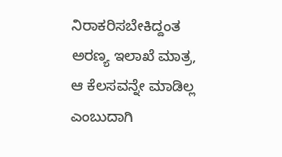ನಿರಾಕರಿಸಬೇಕಿದ್ದಂತ ಅರಣ್ಯ ಇಲಾಖೆ ಮಾತ್ರ, ಆ ಕೆಲಸವನ್ನೇ ಮಾಡಿಲ್ಲ ಎಂಬುದಾಗಿ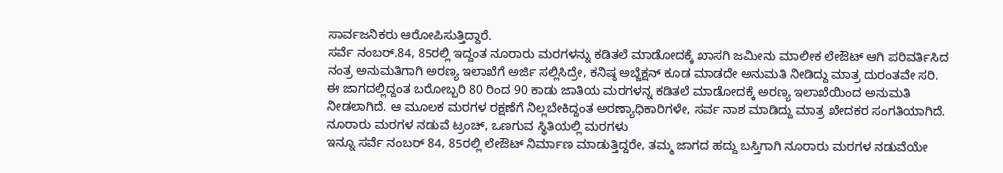ಸಾರ್ವಜನಿಕರು ಆರೋಪಿಸುತ್ತಿದ್ದಾರೆ.
ಸರ್ವೆ ನಂಬರ್.84, 85ರಲ್ಲಿ ಇದ್ದಂತ ನೂರಾರು ಮರಗಳನ್ನು ಕಡಿತಲೆ ಮಾಡೋದಕ್ಕೆ ಖಾಸಗಿ ಜಮೀನು ಮಾಲೀಕ ಲೇಔಟ್ ಆಗಿ ಪರಿವರ್ತಿಸಿದ ನಂತ್ರ ಅನುಮತಿಗಾಗಿ ಅರಣ್ಯ ಇಲಾಖೆಗೆ ಅರ್ಜಿ ಸಲ್ಲಿಸಿದ್ರೇ, ಕನಿಷ್ಠ ಅಬ್ಜೆಕ್ಷನ್ ಕೂಡ ಮಾಡದೇ ಅನುಮತಿ ನೀಡಿದ್ದು ಮಾತ್ರ ದುರಂತವೇ ಸರಿ. ಈ ಜಾಗದಲ್ಲಿದ್ದಂತ ಬರೋಬ್ಬರಿ 80 ರಿಂದ 90 ಕಾಡು ಜಾತಿಯ ಮರಗಳನ್ನ ಕಡಿತಲೆ ಮಾಡೋದಕ್ಕೆ ಅರಣ್ಯ ಇಲಾಖೆಯಿಂದ ಅನುಮತಿ ನೀಡಲಾಗಿದೆ. ಆ ಮೂಲಕ ಮರಗಳ ರಕ್ಷಣೆಗೆ ನಿಲ್ಲಬೇಕಿದ್ದಂತ ಅರಣ್ಯಾಧಿಕಾರಿಗಳೇ, ಸರ್ವ ನಾಶ ಮಾಡಿದ್ದು ಮಾತ್ರ ಖೇದಕರ ಸಂಗತಿಯಾಗಿದೆ.
ನೂರಾರು ಮರಗಳ ನಡುವೆ ಟ್ರಂಚ್, ಒಣಗುವ ಸ್ಥಿತಿಯಲ್ಲಿ ಮರಗಳು
ಇನ್ನೂ ಸರ್ವೆ ನಂಬರ್ 84, 85ರಲ್ಲಿ ಲೇಔಟ್ ನಿರ್ಮಾಣ ಮಾಡುತ್ತಿದ್ದರೇ, ತಮ್ಮ ಜಾಗದ ಹದ್ದು ಬಸ್ತಿಗಾಗಿ ನೂರಾರು ಮರಗಳ ನಡುವೆಯೇ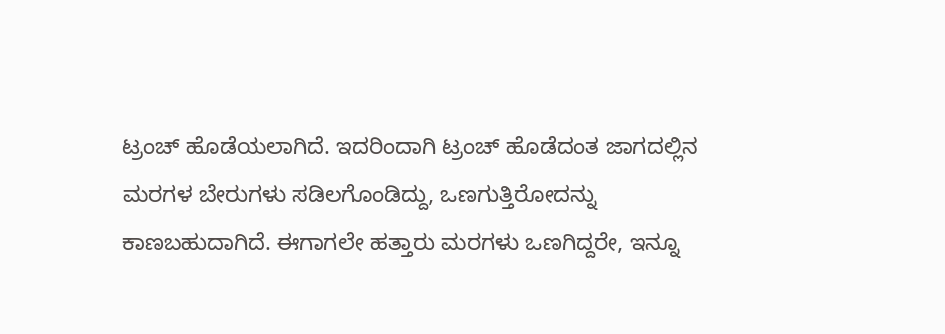ಟ್ರಂಚ್ ಹೊಡೆಯಲಾಗಿದೆ. ಇದರಿಂದಾಗಿ ಟ್ರಂಚ್ ಹೊಡೆದಂತ ಜಾಗದಲ್ಲಿನ ಮರಗಳ ಬೇರುಗಳು ಸಡಿಲಗೊಂಡಿದ್ದು, ಒಣಗುತ್ತಿರೋದನ್ನು ಕಾಣಬಹುದಾಗಿದೆ. ಈಗಾಗಲೇ ಹತ್ತಾರು ಮರಗಳು ಒಣಗಿದ್ದರೇ, ಇನ್ನೂ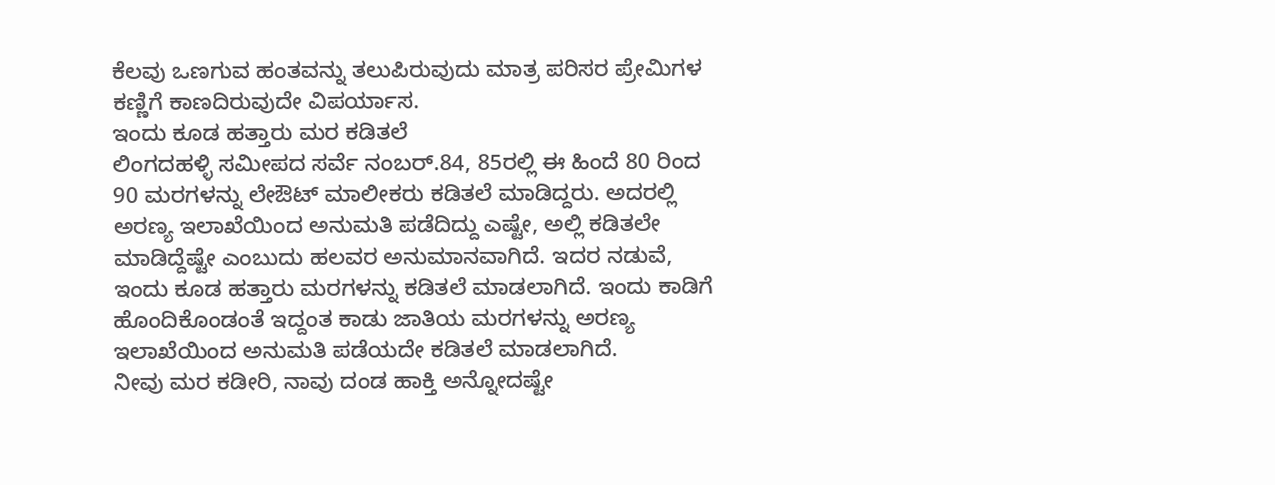ಕೆಲವು ಒಣಗುವ ಹಂತವನ್ನು ತಲುಪಿರುವುದು ಮಾತ್ರ ಪರಿಸರ ಪ್ರೇಮಿಗಳ ಕಣ್ಣಿಗೆ ಕಾಣದಿರುವುದೇ ವಿಪರ್ಯಾಸ.
ಇಂದು ಕೂಡ ಹತ್ತಾರು ಮರ ಕಡಿತಲೆ
ಲಿಂಗದಹಳ್ಳಿ ಸಮೀಪದ ಸರ್ವೆ ನಂಬರ್.84, 85ರಲ್ಲಿ ಈ ಹಿಂದೆ 80 ರಿಂದ 90 ಮರಗಳನ್ನು ಲೇಔಟ್ ಮಾಲೀಕರು ಕಡಿತಲೆ ಮಾಡಿದ್ದರು. ಅದರಲ್ಲಿ ಅರಣ್ಯ ಇಲಾಖೆಯಿಂದ ಅನುಮತಿ ಪಡೆದಿದ್ದು ಎಷ್ಟೇ, ಅಲ್ಲಿ ಕಡಿತಲೇ ಮಾಡಿದ್ದೆಷ್ಟೇ ಎಂಬುದು ಹಲವರ ಅನುಮಾನವಾಗಿದೆ. ಇದರ ನಡುವೆ, ಇಂದು ಕೂಡ ಹತ್ತಾರು ಮರಗಳನ್ನು ಕಡಿತಲೆ ಮಾಡಲಾಗಿದೆ. ಇಂದು ಕಾಡಿಗೆ ಹೊಂದಿಕೊಂಡಂತೆ ಇದ್ದಂತ ಕಾಡು ಜಾತಿಯ ಮರಗಳನ್ನು ಅರಣ್ಯ ಇಲಾಖೆಯಿಂದ ಅನುಮತಿ ಪಡೆಯದೇ ಕಡಿತಲೆ ಮಾಡಲಾಗಿದೆ.
ನೀವು ಮರ ಕಡೀರಿ, ನಾವು ದಂಡ ಹಾಕ್ತಿ ಅನ್ನೋದಷ್ಟೇ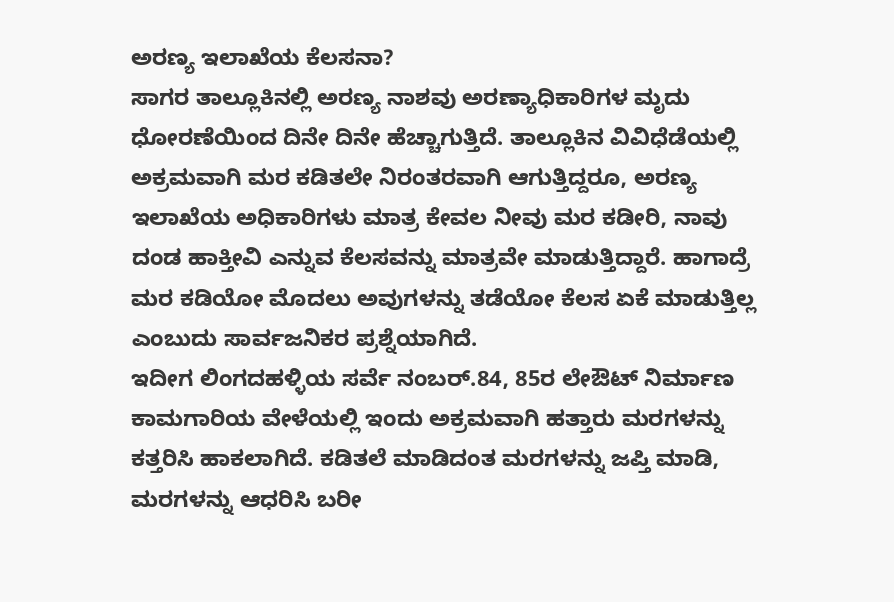ಅರಣ್ಯ ಇಲಾಖೆಯ ಕೆಲಸನಾ?
ಸಾಗರ ತಾಲ್ಲೂಕಿನಲ್ಲಿ ಅರಣ್ಯ ನಾಶವು ಅರಣ್ಯಾಧಿಕಾರಿಗಳ ಮೃದು ಧೋರಣೆಯಿಂದ ದಿನೇ ದಿನೇ ಹೆಚ್ಚಾಗುತ್ತಿದೆ. ತಾಲ್ಲೂಕಿನ ವಿವಿಧೆಡೆಯಲ್ಲಿ ಅಕ್ರಮವಾಗಿ ಮರ ಕಡಿತಲೇ ನಿರಂತರವಾಗಿ ಆಗುತ್ತಿದ್ದರೂ, ಅರಣ್ಯ ಇಲಾಖೆಯ ಅಧಿಕಾರಿಗಳು ಮಾತ್ರ ಕೇವಲ ನೀವು ಮರ ಕಡೀರಿ, ನಾವು ದಂಡ ಹಾಕ್ತೀವಿ ಎನ್ನುವ ಕೆಲಸವನ್ನು ಮಾತ್ರವೇ ಮಾಡುತ್ತಿದ್ದಾರೆ. ಹಾಗಾದ್ರೆ ಮರ ಕಡಿಯೋ ಮೊದಲು ಅವುಗಳನ್ನು ತಡೆಯೋ ಕೆಲಸ ಏಕೆ ಮಾಡುತ್ತಿಲ್ಲ ಎಂಬುದು ಸಾರ್ವಜನಿಕರ ಪ್ರಶ್ನೆಯಾಗಿದೆ.
ಇದೀಗ ಲಿಂಗದಹಳ್ಳಿಯ ಸರ್ವೆ ನಂಬರ್.84, 85ರ ಲೇಔಟ್ ನಿರ್ಮಾಣ ಕಾಮಗಾರಿಯ ವೇಳೆಯಲ್ಲಿ ಇಂದು ಅಕ್ರಮವಾಗಿ ಹತ್ತಾರು ಮರಗಳನ್ನು ಕತ್ತರಿಸಿ ಹಾಕಲಾಗಿದೆ. ಕಡಿತಲೆ ಮಾಡಿದಂತ ಮರಗಳನ್ನು ಜಪ್ತಿ ಮಾಡಿ, ಮರಗಳನ್ನು ಆಧರಿಸಿ ಬರೀ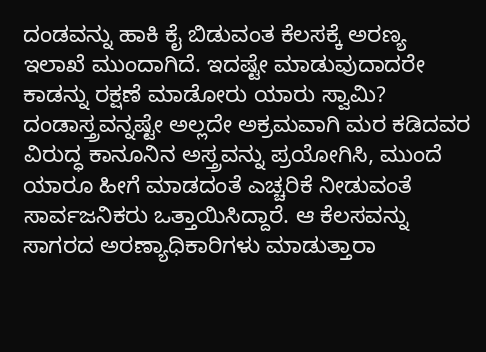ದಂಡವನ್ನು ಹಾಕಿ ಕೈ ಬಿಡುವಂತ ಕೆಲಸಕ್ಕೆ ಅರಣ್ಯ ಇಲಾಖೆ ಮುಂದಾಗಿದೆ. ಇದಷ್ಟೇ ಮಾಡುವುದಾದರೇ ಕಾಡನ್ನು ರಕ್ಷಣೆ ಮಾಡೋರು ಯಾರು ಸ್ವಾಮಿ? ದಂಡಾಸ್ತ್ರವನ್ನಷ್ಟೇ ಅಲ್ಲದೇ ಅಕ್ರಮವಾಗಿ ಮರ ಕಡಿದವರ ವಿರುದ್ಧ ಕಾನೂನಿನ ಅಸ್ತ್ರವನ್ನು ಪ್ರಯೋಗಿಸಿ, ಮುಂದೆ ಯಾರೂ ಹೀಗೆ ಮಾಡದಂತೆ ಎಚ್ಚರಿಕೆ ನೀಡುವಂತೆ ಸಾರ್ವಜನಿಕರು ಒತ್ತಾಯಿಸಿದ್ದಾರೆ. ಆ ಕೆಲಸವನ್ನು ಸಾಗರದ ಅರಣ್ಯಾಧಿಕಾರಿಗಳು ಮಾಡುತ್ತಾರಾ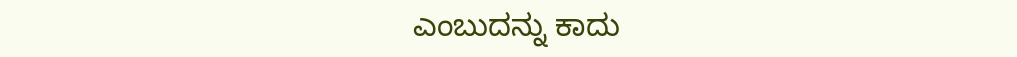ಎಂಬುದನ್ನು ಕಾದು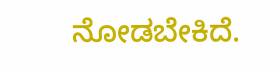ನೋಡಬೇಕಿದೆ.